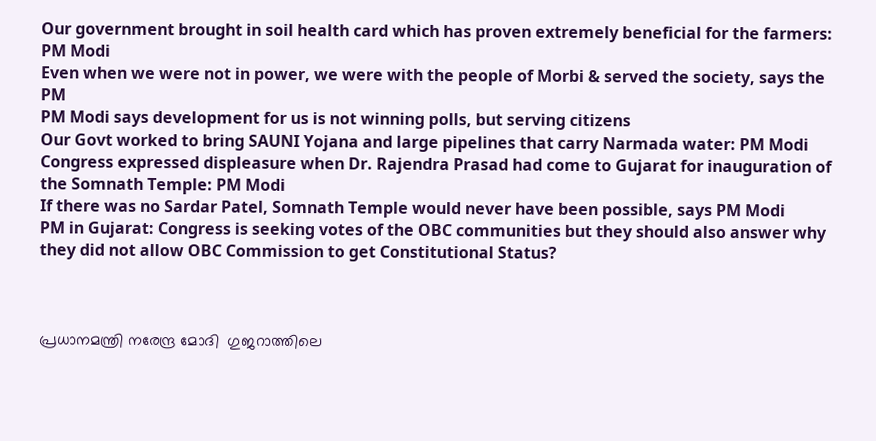Our government brought in soil health card which has proven extremely beneficial for the farmers: PM Modi
Even when we were not in power, we were with the people of Morbi & served the society, says the PM
PM Modi says development for us is not winning polls, but serving citizens
Our Govt worked to bring SAUNI Yojana and large pipelines that carry Narmada water: PM Modi
Congress expressed displeasure when Dr. Rajendra Prasad had come to Gujarat for inauguration of the Somnath Temple: PM Modi
If there was no Sardar Patel, Somnath Temple would never have been possible, says PM Modi
PM in Gujarat: Congress is seeking votes of the OBC communities but they should also answer why they did not allow OBC Commission to get Constitutional Status?



പ്രധാനമന്ത്രി നരേന്ദ്ര മോദി  ഗുജറാത്തിലെ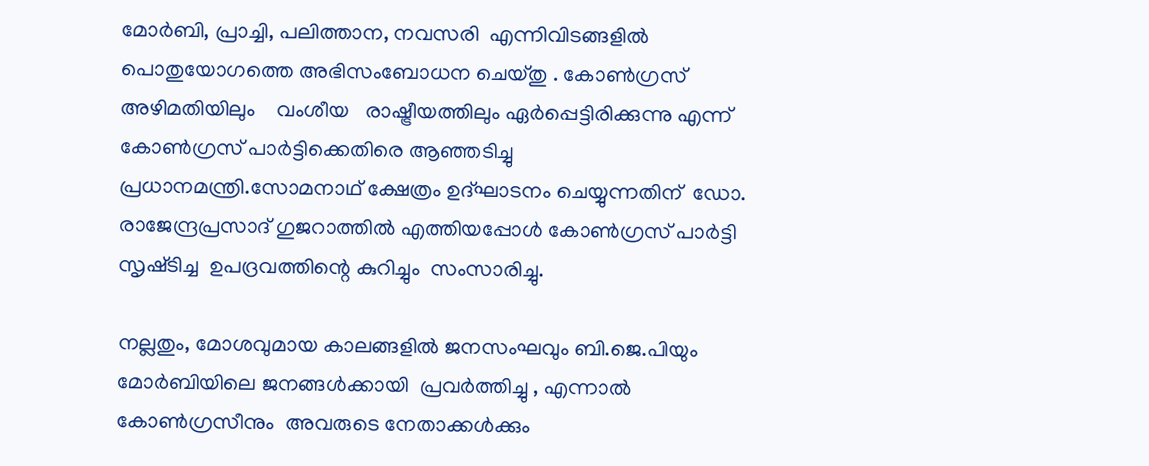മോർബി, പ്രാച്ചി, പലിത്താന, നവസരി  എന്നിവിടങ്ങളിൽ   പൊതുയോഗത്തെ അഭിസംബോധന ചെയ്തു . കോൺഗ്രസ് അഴിമതിയിലും    വംശീയ   രാഷ്ട്രീയത്തിലും ഏർപ്പെട്ടിരിക്കുന്നു എന്ന് കോൺഗ്രസ് പാർട്ടിക്കെതിരെ ആഞ്ഞടിച്ചു  പ്രധാനമന്ത്രി.സോമനാഥ് ക്ഷേത്രം ഉദ്ഘാടനം ചെയ്യുന്നതിന്  ഡോ. രാജേന്ദ്രപ്രസാദ് ഗുജറാത്തിൽ എത്തിയപ്പോൾ കോൺഗ്രസ് പാർട്ടി സൃഷ്‌ടിച്ച  ഉപദ്രവത്തിന്റെ കുറിച്ചും  സംസാരിച്ചു.

നല്ലതും, മോശവുമായ കാലങ്ങളിൽ ജനസംഘവും ബി.ജെ.പിയും മോർബിയിലെ ജനങ്ങൾക്കായി  പ്രവർത്തിച്ചു , എന്നാൽ കോൺഗ്രസീനും  അവരുടെ നേതാക്കൾക്കും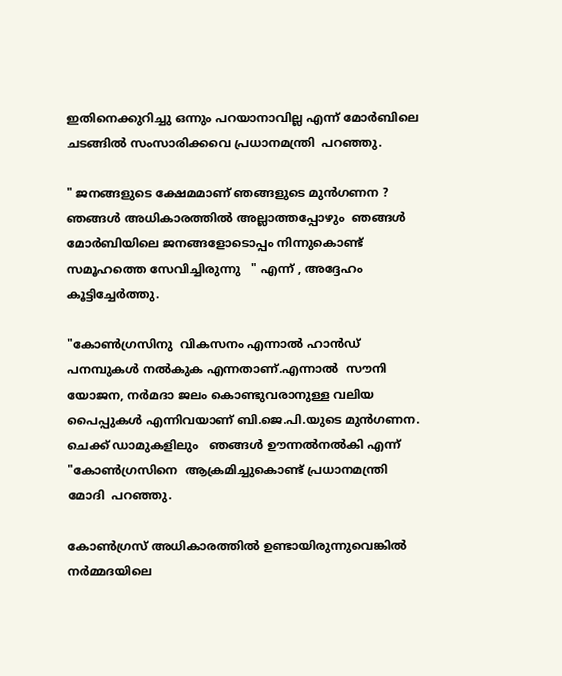ഇതിനെക്കുറിച്ചു ഒന്നും പറയാനാവില്ല എന്ന് മോർബിലെ ചടങ്ങിൽ സംസാരിക്കവെ പ്രധാനമന്ത്രി  പറഞ്ഞു.

" ജനങ്ങളുടെ ക്ഷേമമാണ് ഞങ്ങളുടെ മുൻഗണന ? ഞങ്ങൾ അധികാരത്തിൽ അല്ലാത്തപ്പോഴും  ഞങ്ങൾ മോർബിയിലെ ജനങ്ങളോടൊപ്പം നിന്നുകൊണ്ട്  സമൂഹത്തെ സേവിച്ചിരുന്നു   " എന്ന് , അദ്ദേഹം കൂട്ടിച്ചേർത്തു.

"കോൺഗ്രസിനു  വികസനം എന്നാൽ ഹാൻഡ് പനമ്പുകൾ നൽകുക എന്നതാണ്.എന്നാൽ  സൗനി യോജന, നർമദാ ജലം കൊണ്ടുവരാനുള്ള വലിയ പൈപ്പുകൾ എന്നിവയാണ് ബി.ജെ.പി.യുടെ മുൻഗണന. ചെക്ക് ഡാമുകളിലും   ഞങ്ങൾ ഊന്നൽനൽകി എന്ന് "കോൺഗ്രസിനെ  ആക്രമിച്ചുകൊണ്ട് പ്രധാനമന്ത്രി മോദി  പറഞ്ഞു.

കോൺഗ്രസ് അധികാരത്തിൽ ഉണ്ടായിരുന്നുവെങ്കിൽ  നർമ്മദയിലെ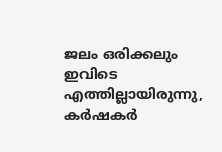ജലം ഒരിക്കലും ഇവിടെ എത്തില്ലായിരുന്നു,    കർഷകർ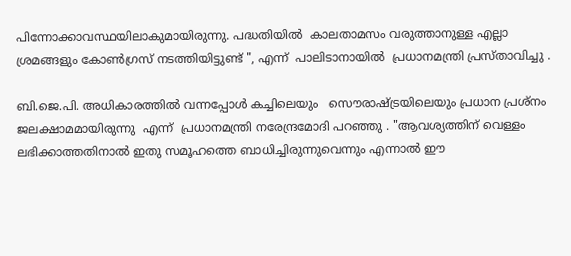പിന്നോക്കാവസ്ഥയിലാകുമായിരുന്നു. പദ്ധതിയിൽ  കാലതാമസം വരുത്താനുള്ള എല്ലാ ശ്രമങ്ങളും കോൺഗ്രസ് നടത്തിയിട്ടുണ്ട് ", എന്ന്  പാലിടാനായിൽ  പ്രധാനമന്ത്രി പ്രസ്‌താവിച്ചു .

ബി.ജെ.പി. അധികാരത്തിൽ വന്നപ്പോൾ കച്ചിലെയും   സൌരാഷ്ട്രയിലെയും പ്രധാന പ്രശ്നം ജലക്ഷാമമായിരുന്നു  എന്ന്  പ്രധാനമന്ത്രി നരേന്ദ്രമോദി പറഞ്ഞു . "ആവശ്യത്തിന് വെള്ളം ലഭിക്കാത്തതിനാൽ ഇതു സമൂഹത്തെ ബാധിച്ചിരുന്നുവെന്നും എന്നാൽ ഈ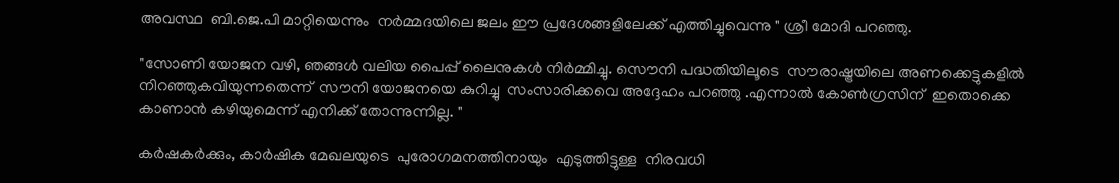അവസ്ഥ  ബി.ജെ.പി മാറ്റിയെന്നും  നർമ്മദയിലെ ജലം ഈ പ്രദേശങ്ങളിലേക്ക് എത്തിച്ചുവെന്നു " ശ്രീ മോദി പറഞ്ഞു.

"സോണി യോജന വഴി, ഞങ്ങൾ വലിയ പൈപ്പ് ലൈനുകൾ നിർമ്മിച്ചു. സൌനി പദ്ധതിയിലൂടെ  സൗരാഷ്ട്രയിലെ അണക്കെട്ടുകളിൽ നിറഞ്ഞുകവിയുന്നതെന്ന്  സൗനി യോജനയെ കുറിച്ചു  സംസാരിക്കവെ അദ്ദേഹം പറഞ്ഞു .എന്നാൽ കോൺഗ്രസിന്  ഇതൊക്കെ കാണാൻ കഴിയുമെന്ന് എനിക്ക് തോന്നുന്നില്ല. "

കർഷകർക്കും, കാർഷിക മേഖലയുടെ  പുരോഗമനത്തിനായും  എടുത്തിട്ടുള്ള  നിരവധി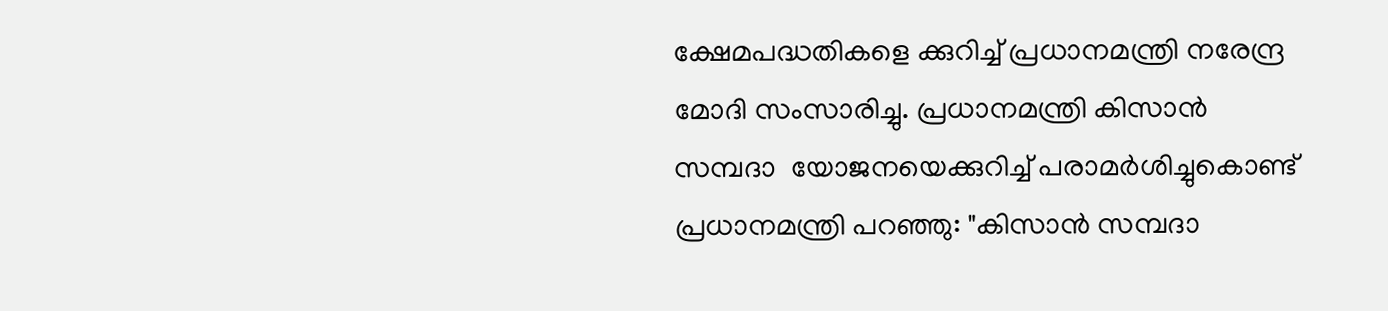ക്ഷേമപദ്ധതികളെ ക്കുറിച്ച് പ്രധാനമന്ത്രി നരേന്ദ്ര മോദി സംസാരിച്ചു. പ്രധാനമന്ത്രി കിസാൻ സമ്പദാ  യോജനയെക്കുറിച്ച് പരാമർശിച്ചുകൊണ്ട് പ്രധാനമന്ത്രി പറഞ്ഞു: "കിസാൻ സമ്പദാ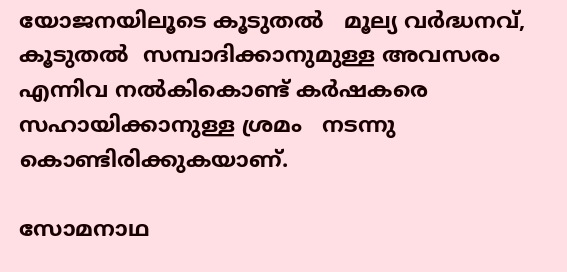യോജനയിലൂടെ കൂടുതൽ   മൂല്യ വർദ്ധനവ്, കൂടുതൽ  സമ്പാദിക്കാനുമുള്ള അവസരം എന്നിവ നൽകികൊണ്ട് കർഷകരെ  സഹായിക്കാനുള്ള ശ്രമം   നടന്നു കൊണ്ടിരിക്കുകയാണ്.

സോമനാഥ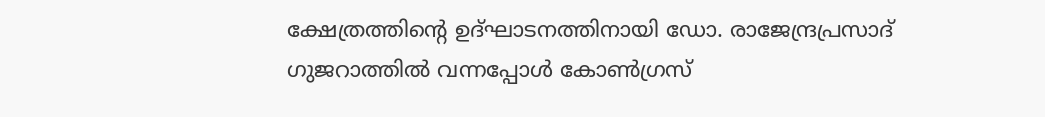ക്ഷേത്രത്തിന്റെ ഉദ്ഘാടനത്തിനായി ഡോ. രാജേന്ദ്രപ്രസാദ് ഗുജറാത്തിൽ വന്നപ്പോൾ കോൺഗ്രസ്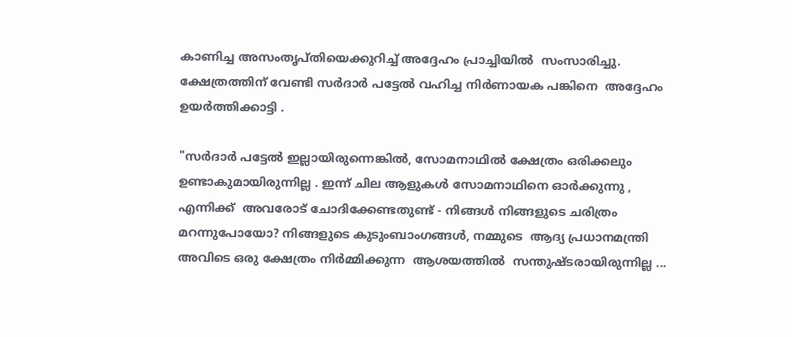കാണിച്ച അസംതൃപ്തിയെക്കുറിച്ച് അദ്ദേഹം പ്രാച്ചിയിൽ  സംസാരിച്ചു. ക്ഷേത്രത്തിന് വേണ്ടി സർദാർ പട്ടേൽ വഹിച്ച നിർണായക പങ്കിനെ  അദ്ദേഹം ഉയർത്തിക്കാട്ടി .

"സർദാർ പട്ടേൽ ഇല്ലായിരുന്നെങ്കിൽ, സോമനാഥിൽ ക്ഷേത്രം ഒരിക്കലും ഉണ്ടാകുമായിരുന്നില്ല . ഇന്ന് ചില ആളുകൾ സോമനാഥിനെ ഓർക്കുന്നു , എന്നിക്ക്  അവരോട് ചോദിക്കേണ്ടതുണ്ട് - നിങ്ങൾ നിങ്ങളുടെ ചരിത്രം മറന്നുപോയോ? നിങ്ങളുടെ കുടുംബാംഗങ്ങൾ, നമ്മുടെ  ആദ്യ പ്രധാനമന്ത്രി അവിടെ ഒരു ക്ഷേത്രം നിർമ്മിക്കുന്ന  ആശയത്തിൽ  സന്തുഷ്ടരായിരുന്നില്ല ...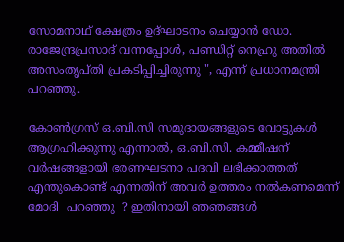സോമനാഥ് ക്ഷേത്രം ഉദ്ഘാടനം ചെയ്യാൻ ഡോ. രാജേന്ദ്രപ്രസാദ് വന്നപ്പോൾ, പണ്ഡിറ്റ് നെഹ്രു അതിൽ  അസംതൃപ്തി പ്രകടിപ്പിച്ചിരുന്നു ", എന്ന് പ്രധാനമന്ത്രി പറഞ്ഞു.

കോൺഗ്രസ് ഒ.ബി.സി സമുദായങ്ങളുടെ വോട്ടുകൾ   ആഗ്രഹിക്കുന്നു എന്നാൽ, ഒ.ബി.സി. കമ്മീഷന്  വർഷങ്ങളായി ഭരണഘടനാ പദവി ലഭിക്കാത്തത് എന്തുകൊണ്ട് എന്നതിന് അവർ ഉത്തരം നൽകണമെന്ന്    മോദി  പറഞ്ഞു  ? ഇതിനായി ഞഞങ്ങൾ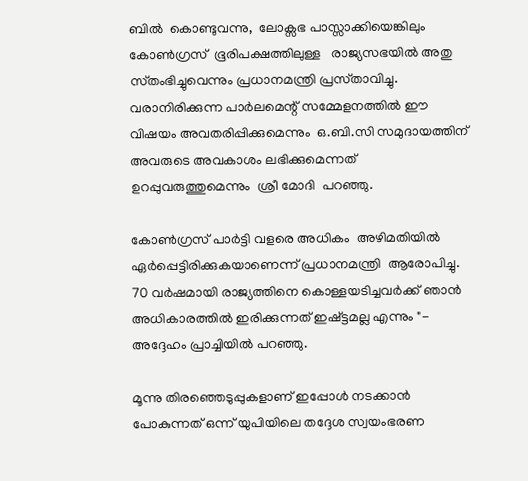ബിൽ  കൊണ്ടുവന്നു,  ലോക്സഭ പാസ്സാക്കിയെങ്കിലും കോൺഗ്രസ്  ഭൂരിപക്ഷത്തിലുള്ള   രാജ്യസഭയിൽ അതു സ്‌തംഭിച്ചുവെന്നും പ്രധാനമന്ത്രി പ്രസ്‌താവിച്ചു. വരാനിരിക്കുന്ന പാർലമെന്റ് സമ്മേളനത്തിൽ ഈ വിഷയം അവതരിപ്പിക്കുമെന്നും  ഒ.ബി.സി സമുദായത്തിന് അവരുടെ അവകാശം ലഭിക്കുമെന്നത്  ഉറപ്പുവരുത്തുമെന്നും  ശ്രീ മോദി  പറഞ്ഞു.

കോൺഗ്രസ് പാർട്ടി വളരെ അധികം  അഴിമതിയിൽ ഏർപ്പെട്ടിരിക്കുകയാണെന്ന് പ്രധാനമന്ത്രി  ആരോപിച്ചു. 70 വർഷമായി രാജ്യത്തിനെ കൊള്ളയടിച്ചവർക്ക് ഞാൻ അധികാരത്തിൽ ഇരിക്കുന്നത് ഇഷ്ട്ടമല്ല എന്നും "- അദ്ദേഹം പ്രാച്ചിയിൽ പറഞ്ഞു.

മൂന്നു തിരഞ്ഞെടുപ്പുകളാണ് ഇപ്പോൾ നടക്കാൻ പോകുന്നത് ഒന്ന് യുപിയിലെ തദ്ദേശ സ്വയംഭരണ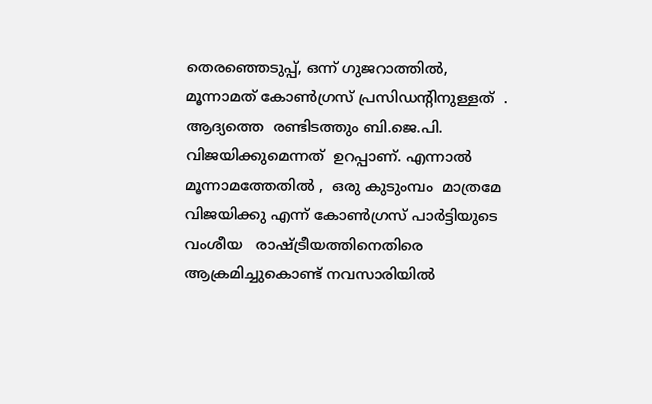തെരഞ്ഞെടുപ്പ്, ഒന്ന് ഗുജറാത്തിൽ,  മൂന്നാമത് കോൺഗ്രസ് പ്രസിഡന്റിനുള്ളത്  . ആദ്യത്തെ  രണ്ടിടത്തും ബി.ജെ.പി. വിജയിക്കുമെന്നത്  ഉറപ്പാണ്. എന്നാൽ മൂന്നാമത്തേതിൽ ,  ഒരു കുടുംമ്പം  മാത്രമേ  വിജയിക്കു എന്ന് കോൺഗ്രസ് പാർട്ടിയുടെ വംശീയ   രാഷ്ട്രീയത്തിനെതിരെ ആക്രമിച്ചുകൊണ്ട് നവസാരിയിൽ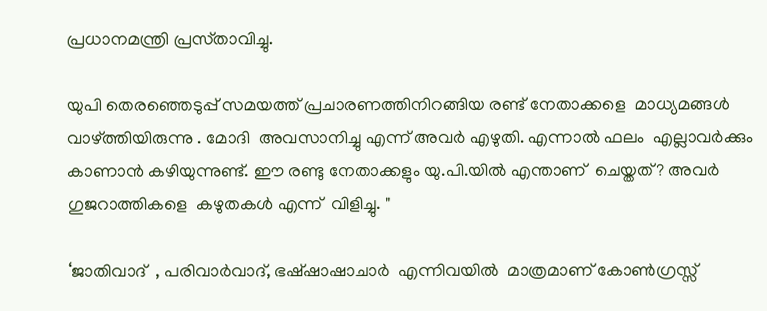പ്രധാനമന്ത്രി പ്രസ്‌താവിച്ചു.

യുപി തെരഞ്ഞെടുപ്പ് സമയത്ത് പ്രചാരണത്തിനിറങ്ങിയ രണ്ട് നേതാക്കളെ  മാധ്യമങ്ങൾ വാഴ്‌ത്തിയിരുന്നു . മോദി  അവസാനിച്ചു എന്ന് അവർ എഴുതി. എന്നാൽ ഫലം  എല്ലാവർക്കും കാണാൻ കഴിയുന്നുണ്ട്. ഈ രണ്ടു നേതാക്കളും യു.പി.യിൽ എന്താണ്  ചെയ്തത്? അവർ ഗുജറാത്തികളെ  കഴുതകൾ എന്ന്  വിളിച്ചു. "

‘ജാതിവാദ്  , പരിവാർവാദ്, ഭഷ്ഷാഷാചാർ  എന്നിവയിൽ  മാത്രമാണ് കോൺഗ്രസ്സ്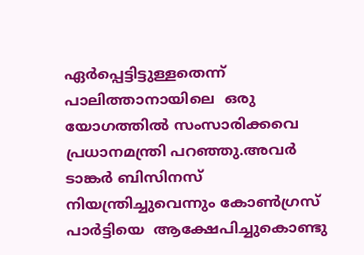ഏർപ്പെട്ടിട്ടുള്ളതെന്ന് പാലിത്താനായിലെ  ഒരു യോഗത്തിൽ സംസാരിക്കവെ   പ്രധാനമന്ത്രി പറഞ്ഞു.അവർ  ടാങ്കർ ബിസിനസ് നിയന്ത്രിച്ചുവെന്നും കോൺഗ്രസ് പാർട്ടിയെ  ആക്ഷേപിച്ചുകൊണ്ടു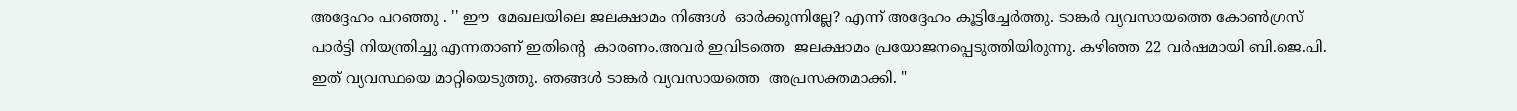അദ്ദേഹം പറഞ്ഞു . '' ഈ  മേഖലയിലെ ജലക്ഷാമം നിങ്ങൾ  ഓർക്കുന്നില്ലേ? എന്ന് അദ്ദേഹം കൂട്ടിച്ചേർത്തു. ടാങ്കർ വ്യവസായത്തെ കോൺഗ്രസ് പാർട്ടി നിയന്ത്രിച്ചു എന്നതാണ് ഇതിന്റെ  കാരണം.അവർ ഇവിടത്തെ  ജലക്ഷാമം പ്രയോജനപ്പെടുത്തിയിരുന്നു. കഴിഞ്ഞ 22 വർഷമായി ബി.ജെ.പി. ഇത് വ്യവസ്ഥയെ മാറ്റിയെടുത്തു. ഞങ്ങൾ ടാങ്കർ വ്യവസായത്തെ  അപ്രസക്തമാക്കി. "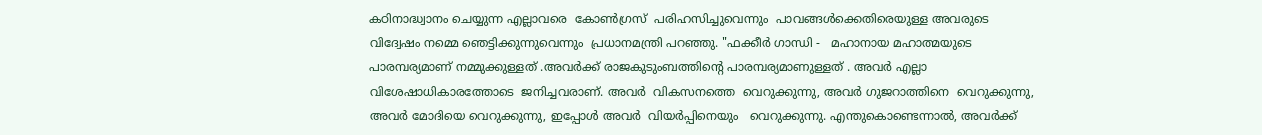കഠിനാദ്ധ്വാനം ചെയ്യുന്ന എല്ലാവരെ  കോൺഗ്രസ്  പരിഹസിച്ചുവെന്നും  പാവങ്ങൾക്കെതിരെയുള്ള അവരുടെ വിദ്വേഷം നമ്മെ ഞെട്ടിക്കുന്നുവെന്നും  പ്രധാനമന്ത്രി പറഞ്ഞു. "ഫക്കീർ ഗാന്ധി -   മഹാനായ മഹാത്മയുടെ  പാരമ്പര്യമാണ് നമ്മുക്കുള്ളത് .അവർക്ക് രാജകുടുംബത്തിന്റെ പാരമ്പര്യമാണുള്ളത് . അവർ എല്ലാ വിശേഷാധികാരത്തോടെ  ജനിച്ചവരാണ്. അവർ  വികസനത്തെ  വെറുക്കുന്നു, അവർ ഗുജറാത്തിനെ  വെറുക്കുന്നു, അവർ മോദിയെ വെറുക്കുന്നു, ഇപ്പോൾ അവർ  വിയർപ്പിനെയും   വെറുക്കുന്നു. എന്തുകൊണ്ടെന്നാല്‍, അവർക്ക്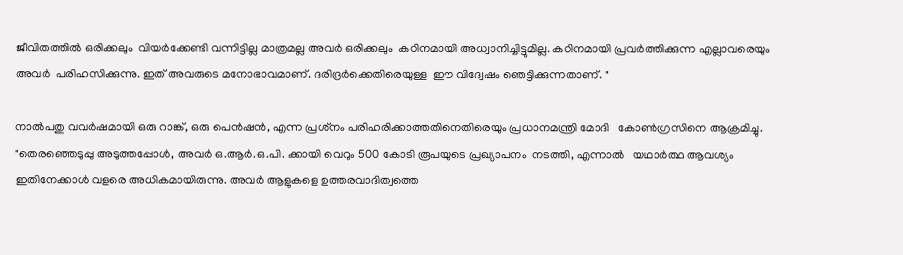ജീവിതത്തിൽ ഒരിക്കലും  വിയർക്കേണ്ടി വന്നിട്ടില്ല മാത്രമല്ല അവർ ഒരിക്കലും  കഠിനമായി അധ്വാനിച്ചിട്ടുമില്ല. കഠിനമായി പ്രവർത്തിക്കുന്ന എല്ലാവരെയും അവർ  പരിഹസിക്കുന്നു. ഇത് അവരുടെ മനോഭാവമാണ്. ദരിദ്രർക്കെതിരെയുള്ള  ഈ വിദ്വേഷം ഞെട്ടിക്കുന്നതാണ്. "

നാൽപതു വവർഷമായി ഒരു റാങ്ക്, ഒരു പെൻഷൻ, എന്ന പ്രശ്‌നം പരിഹരിക്കാത്തതിനെതിരെയും പ്രധാനമന്ത്രി മോദി   കോൺഗ്രസിനെ ആക്രമിച്ചു. "തെരഞ്ഞെടുപ്പു അടുത്തപ്പോൾ, അവർ ഒ.ആർ.ഒ.പി. ക്കായി വെറും 500 കോടി രൂപയുടെ പ്രഖ്യാപനം  നടത്തി, എന്നാൽ   യഥാർത്ഥ ആവശ്യം ഇതിനേക്കാൾ വളരെ അധികമായിരുന്നു. അവർ ആളുകളെ ഉത്തരവാദിത്വത്തെ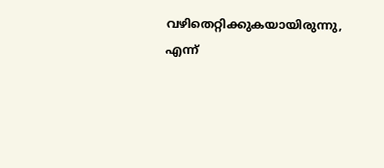വഴിതെറ്റിക്കുകയായിരുന്നു, എന്ന്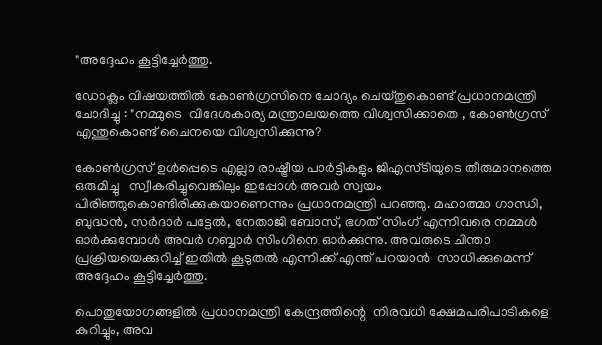"അദ്ദേഹം കൂട്ടിച്ചേർത്തു.

ഡോക്ലം വിഷയത്തിൽ കോൺഗ്രസിനെ ചോദ്യം ചെയ്തുകൊണ്ട് പ്രധാനമന്ത്രി ചോദിച്ചു : "നമ്മുടെ  വിദേശകാര്യ മന്ത്രാലയത്തെ വിശ്വസിക്കാതെ , കോൺഗ്രസ് എന്തുകൊണ്ട് ചൈനയെ വിശ്വസിക്കുന്നു?

കോൺഗ്രസ് ഉൾപ്പെടെ എല്ലാ രാഷ്ട്രീയ പാർട്ടികളും ജിഎസ്ടിയുടെ തീരുമാനത്തെ ഒരുമിച്ചു   സ്വീകരിച്ചുവെങ്കിലും ഇപ്പോൾ അവർ സ്വയം പിരിഞ്ഞുകൊണ്ടിരിക്കുകയാണെന്നും പ്രധാനമന്ത്രി പറഞ്ഞു. മഹാത്മാ ഗാന്ധി, ബുദ്ധൻ, സർദാർ പട്ടേൽ, നേതാജി ബോസ്, ഭഗത് സിംഗ് എന്നിവരെ നമ്മൾ  ഓർക്കുമ്പോൾ അവർ ഗബ്ബാർ സിംഗിനെ ഓർക്കുന്നു. അവരുടെ ചിന്താ പ്രക്രിയയെക്കുറിച്ച് ഇതിൽ കൂടുതൽ എന്നിക്ക് എന്ത് പറയാൻ  സാധിക്കുമെന്ന് അദ്ദേഹം കൂട്ടിച്ചേർത്തു.

പൊതുയോഗങ്ങളിൽ പ്രധാനമന്ത്രി കേന്ദ്രത്തിന്റെ  നിരവധി ക്ഷേമപരിപാടികളെ കുറിച്ചും, അവ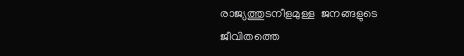രാജ്യത്തുടനീളമുള്ള  ജനങ്ങളുടെ ജീവിതത്തെ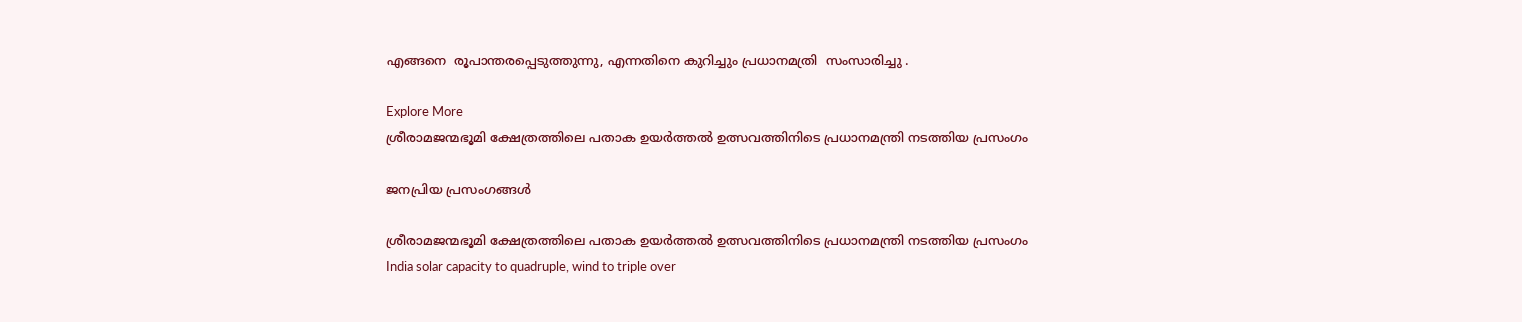എങ്ങനെ  രൂപാന്തരപ്പെടുത്തുന്നു, എന്നതിനെ കുറിച്ചും പ്രധാനമത്രി  സംസാരിച്ചു .

Explore More
ശ്രീരാമജന്മഭൂമി ക്ഷേത്രത്തിലെ പതാക ഉയർത്തൽ ഉത്സവത്തിനിടെ പ്രധാനമന്ത്രി നടത്തിയ പ്രസംഗം

ജനപ്രിയ പ്രസംഗങ്ങൾ

ശ്രീരാമജന്മഭൂമി ക്ഷേത്രത്തിലെ പതാക ഉയർത്തൽ ഉത്സവത്തിനിടെ പ്രധാനമന്ത്രി നടത്തിയ പ്രസംഗം
India solar capacity to quadruple, wind to triple over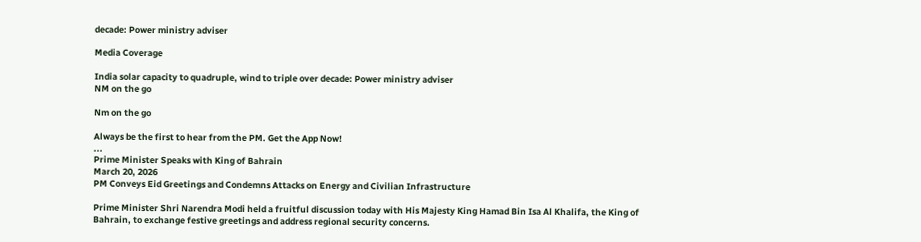decade: Power ministry adviser

Media Coverage

India solar capacity to quadruple, wind to triple over decade: Power ministry adviser
NM on the go

Nm on the go

Always be the first to hear from the PM. Get the App Now!
...
Prime Minister Speaks with King of Bahrain
March 20, 2026
PM Conveys Eid Greetings and Condemns Attacks on Energy and Civilian Infrastructure

Prime Minister Shri Narendra Modi held a fruitful discussion today with His Majesty King Hamad Bin Isa Al Khalifa, the King of Bahrain, to exchange festive greetings and address regional security concerns.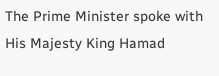The Prime Minister spoke with His Majesty King Hamad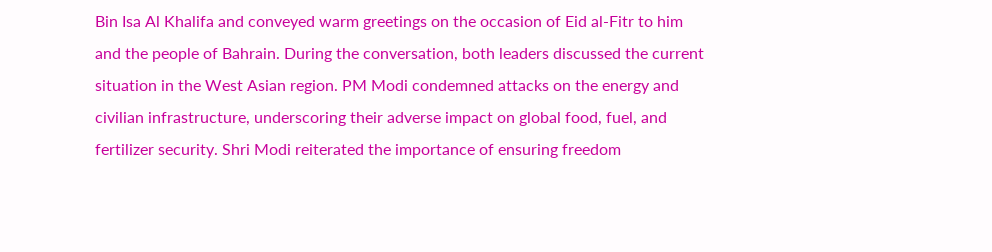Bin Isa Al Khalifa and conveyed warm greetings on the occasion of Eid al-Fitr to him and the people of Bahrain. During the conversation, both leaders discussed the current situation in the West Asian region. PM Modi condemned attacks on the energy and civilian infrastructure, underscoring their adverse impact on global food, fuel, and fertilizer security. Shri Modi reiterated the importance of ensuring freedom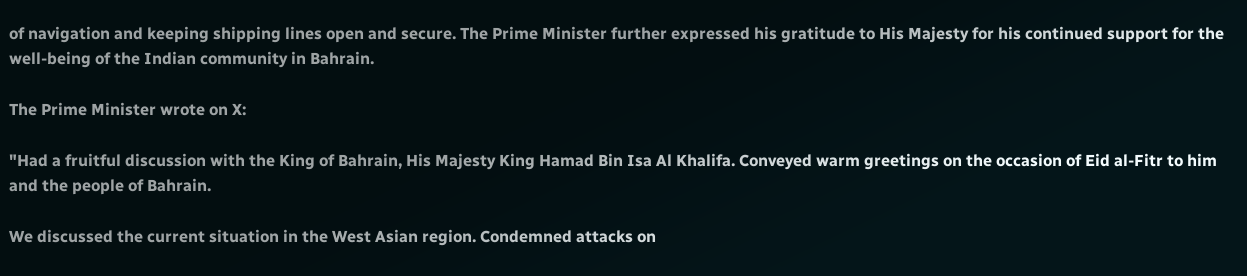of navigation and keeping shipping lines open and secure. The Prime Minister further expressed his gratitude to His Majesty for his continued support for the well-being of the Indian community in Bahrain.

The Prime Minister wrote on X:

"Had a fruitful discussion with the King of Bahrain, His Majesty King Hamad Bin Isa Al Khalifa. Conveyed warm greetings on the occasion of Eid al-Fitr to him and the people of Bahrain.

We discussed the current situation in the West Asian region. Condemned attacks on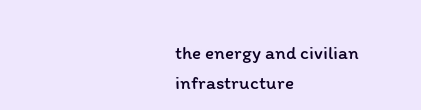the energy and civilian infrastructure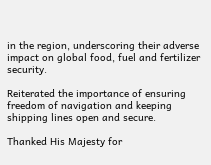in the region, underscoring their adverse impact on global food, fuel and fertilizer security.

Reiterated the importance of ensuring freedom of navigation and keeping shipping lines open and secure.

Thanked His Majesty for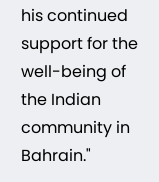his continued support for the well-being of the Indian community in Bahrain."